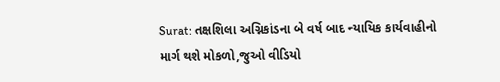Surat: તક્ષશિલા અગ્નિકાંડના બે વર્ષ બાદ ન્યાયિક કાર્યવાહીનો માર્ગ થશે મોકળો,જુઓ વીડિયો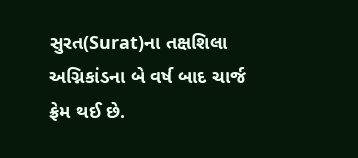સુરત(Surat)ના તક્ષશિલા અગ્નિકાંડના બે વર્ષ બાદ ચાર્જ ફ્રેમ થઈ છે.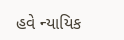હવે ન્યાયિક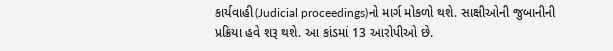કાર્યવાહી(Judicial proceedings)નો માર્ગ મોકળો થશે. સાક્ષીઓની જુબાનીની પ્રક્રિયા હવે શરૂ થશે. આ કાંડમાં 13 આરોપીઓ છે.